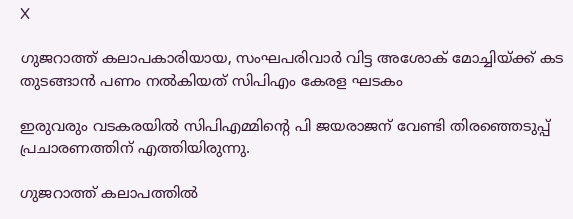X

ഗുജറാത്ത് കലാപകാരിയായ, സംഘപരിവാര്‍ വിട്ട അശോക് മോച്ചിയ്ക്ക് കട തുടങ്ങാന്‍ പണം നല്‍കിയത് സിപിഎം കേരള ഘടകം

ഇരുവരും വടകരയില്‍ സിപിഎമ്മിന്റെ പി ജയരാജന് വേണ്ടി തിരഞ്ഞെടുപ്പ് പ്രചാരണത്തിന് എത്തിയിരുന്നു.

ഗുജറാത്ത് കലാപത്തില്‍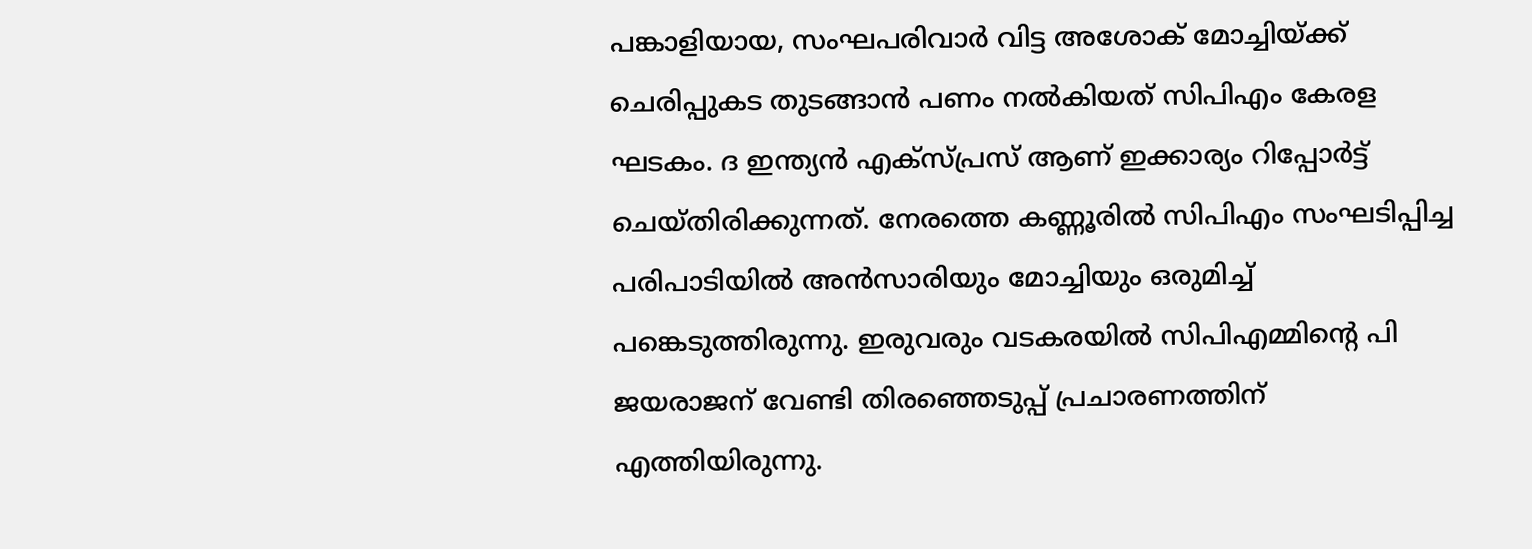പങ്കാളിയായ, സംഘപരിവാര്‍ വിട്ട അശോക് മോച്ചിയ്ക്ക് ചെരിപ്പുകട തുടങ്ങാന്‍ പണം നല്‍കിയത് സിപിഎം കേരള ഘടകം. ദ ഇന്ത്യന്‍ എക്‌സ്പ്രസ് ആണ് ഇക്കാര്യം റിപ്പോര്‍ട്ട് ചെയ്തിരിക്കുന്നത്. നേരത്തെ കണ്ണൂരില്‍ സിപിഎം സംഘടിപ്പിച്ച പരിപാടിയില്‍ അന്‍സാരിയും മോച്ചിയും ഒരുമിച്ച് പങ്കെടുത്തിരുന്നു. ഇരുവരും വടകരയില്‍ സിപിഎമ്മിന്റെ പി ജയരാജന് വേണ്ടി തിരഞ്ഞെടുപ്പ് പ്രചാരണത്തിന് എത്തിയിരുന്നു.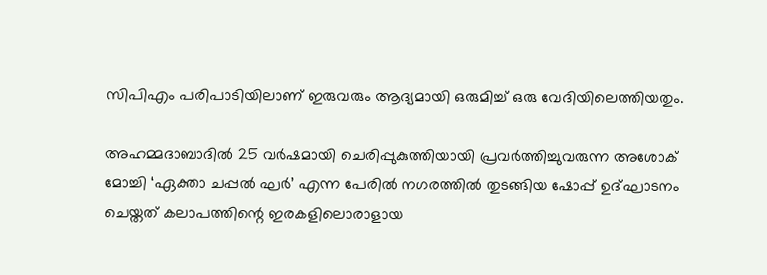സിപിഎം പരിപാടിയിലാണ് ഇരുവരും ആദ്യമായി ഒരുമിച്ച് ഒരു വേദിയിലെത്തിയതും.

അഹമ്മദാബാദില്‍ 25 വര്‍ഷമായി ചെരിപ്പുകുത്തിയായി പ്രവര്‍ത്തിച്ചുവരുന്ന അശോക് മോച്ചി ‘ഏക്താ ചപ്പല്‍ ഘര്‍’ എന്ന പേരില്‍ നഗരത്തില്‍ തുടങ്ങിയ ഷോപ്പ് ഉദ്ഘാടനം ചെയ്തത് കലാപത്തിന്റെ ഇരകളിലൊരാളായ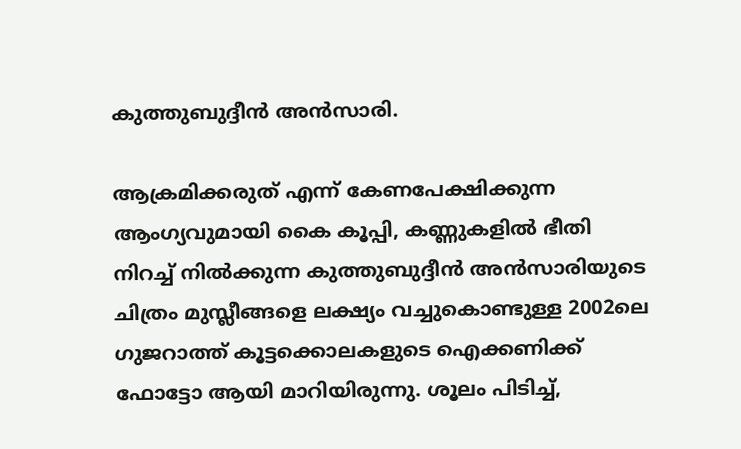കുത്തുബുദ്ദീന്‍ അന്‍സാരി.

ആക്രമിക്കരുത് എന്ന് കേണപേക്ഷിക്കുന്ന ആംഗ്യവുമായി കൈ കൂപ്പി, കണ്ണുകളില്‍ ഭീതി നിറച്ച് നില്‍ക്കുന്ന കുത്തുബുദ്ദീന്‍ അന്‍സാരിയുടെ ചിത്രം മുസ്ലീങ്ങളെ ലക്ഷ്യം വച്ചുകൊണ്ടുള്ള 2002ലെ ഗുജറാത്ത് കൂട്ടക്കൊലകളുടെ ഐക്കണിക്ക് ഫോട്ടോ ആയി മാറിയിരുന്നു. ശൂലം പിടിച്ച്,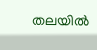തലയില്‍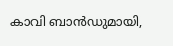കാവി ബാന്‍ഡുമായി,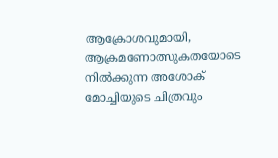ആക്രോശവുമായി, ആക്രമണോത്സുകതയോടെ നില്‍ക്കുന്ന അശോക് മോച്ചിയുടെ ചിത്രവും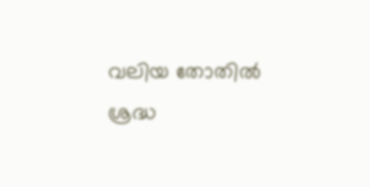വലിയ തോതില്‍ ശ്രദ്ധ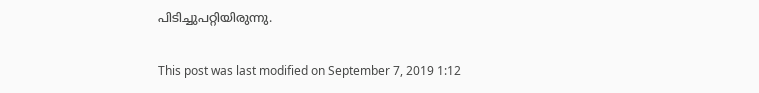പിടിച്ചുപറ്റിയിരുന്നു.

This post was last modified on September 7, 2019 1:12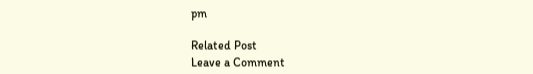pm

Related Post
Leave a Comment